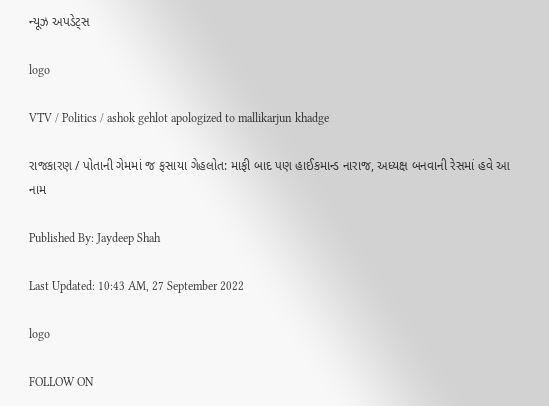ન્યૂઝ અપડેટ્સ

logo

VTV / Politics / ashok gehlot apologized to mallikarjun khadge

રાજકારણ / પોતાની ગેમમાં જ ફસાયા ગેહલોત: માફી બાદ પણ હાઈકમાન્ડ નારાજ, અધ્યક્ષ બનવાની રેસમાં હવે આ નામ

Published By: Jaydeep Shah

Last Updated: 10:43 AM, 27 September 2022

logo

FOLLOW ON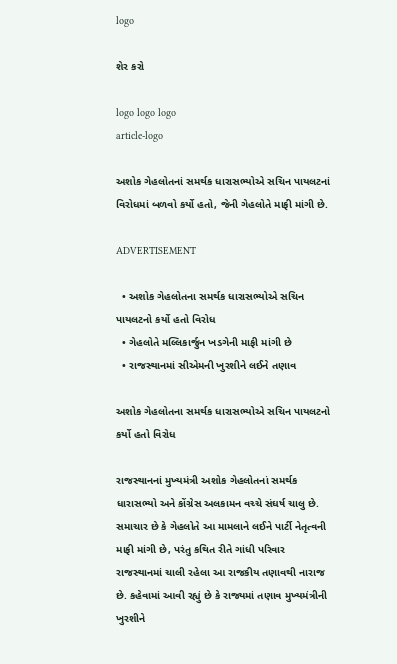logo

શેર કરો

logo logo logo
article-logo

અશોક ગેહલોતનાં સમર્થક ધારાસભ્યોએ સચિન પાયલટનાં વિરોધમાં બળવો કર્યો હતો, જેની ગેહલોતે માફી માંગી છે.

ADVERTISEMENT

  • અશોક ગેહલોતના સમર્થક ધારાસભ્યોએ સચિન પાયલટનો કર્યો હતો વિરોધ
  • ગેહલોતે મલ્લિકાર્જુન ખડગેની માફી માંગી છે
  • રાજસ્થાનમાં સીએમની ખુરશીને લઈને તણાવ

અશોક ગેહલોતના સમર્થક ધારાસભ્યોએ સચિન પાયલટનો કર્યો હતો વિરોધ

રાજસ્થાનનાં મુખ્યમંત્રી અશોક ગેહલોતનાં સમર્થક ધારાસભ્યો અને કોંગ્રેસ અલકામન વચ્ચે સંઘર્ષ ચાલુ છે. સમાચાર છે કે ગેહલોતે આ મામલાને લઈને પાર્ટી નેતૃત્વની માફી માંગી છે, પરંતુ કથિત રીતે ગાંધી પરિવાર રાજસ્થાનમાં ચાલી રહેલા આ રાજકીય તણાવથી નારાજ છે. કહેવામાં આવી રહ્યું છે કે રાજ્યમાં તણાવ મુખ્યમંત્રીની ખુરશીને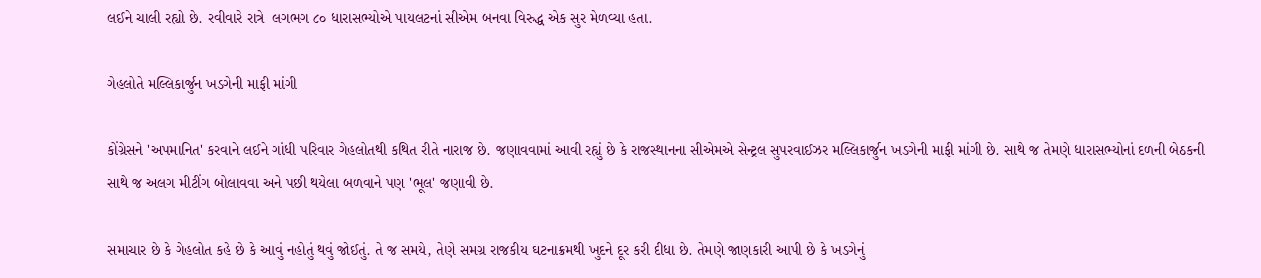લઈને ચાલી રહ્યો છે. રવીવારે રાત્રે  લગભગ ૮૦ ધારાસભ્યોએ પાયલટનાં સીએમ બનવા વિરુદ્ધ એક સુર મેળવ્યા હતા.

ગેહલોતે મલ્લિકાર્જુન ખડગેની માફી માંગી

કોંગ્રેસને 'અપમાનિત' કરવાને લઈને ગાંધી પરિવાર ગેહલોતથી કથિત રીતે નારાજ છે. જણાવવામાં આવી રહ્યું છે કે રાજસ્થાનના સીએમએ સેન્ટ્રલ સુપરવાઈઝર મલ્લિકાર્જુન ખડગેની માફી માંગી છે. સાથે જ તેમણે ધારાસભ્યોનાં દળની બેઠકની સાથે જ અલગ મીટીંગ બોલાવવા અને પછી થયેલા બળવાને પણ 'ભૂલ' જણાવી છે.

સમાચાર છે કે ગેહલોત કહે છે કે આવું નહોતું થવું જોઈતું. તે જ સમયે, તેણે સમગ્ર રાજકીય ઘટનાક્રમથી ખુદને દૂર કરી દીધા છે. તેમણે જાણકારી આપી છે કે ખડગેનું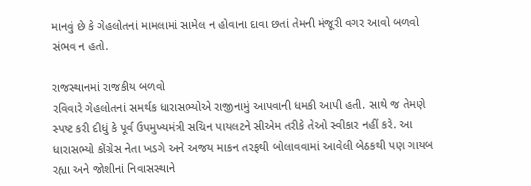માનવું છે કે ગેહલોતનાં મામલામાં સામેલ ન હોવાના દાવા છતાં તેમની મંજૂરી વગર આવો બળવો સંભવ ન હતો.

રાજસ્થાનમાં રાજકીય બળવો
રવિવારે ગેહલોતનાં સમર્થક ધારાસભ્યોએ રાજીનામું આપવાની ધમકી આપી હતી. સાથે જ તેમણે સ્પષ્ટ કરી દીધું કે પૂર્વ ઉપમુખ્યમંત્રી સચિન પાયલટને સીએમ તરીકે તેઓ સ્વીકાર નહીં કરે. આ ધારાસભ્યો કોંગ્રેસ નેતા ખડગે અને અજય માકન તરફથી બોલાવવામાં આવેલી બેઠકથી પણ ગાયબ રહ્યા અને જોશીનાં નિવાસસ્થાને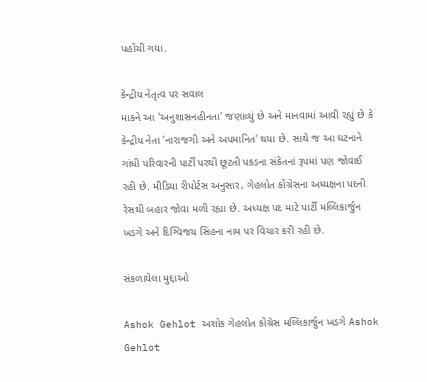પહોંચી ગયા.

કેન્દ્રીય નેતૃત્વ પર સવાલ
માકને આ 'અનુશાસનહીનતા' જણાવ્યું છે અને માનવામાં આવી રહ્યું છે કે કેન્દ્રીય નેતા 'નારાજગી અને અપમાનિત' થયા છે. સાથે જ આ ઘટનાને ગાંધી પરિવારની પાર્ટી પરથી છૂટતી પકડના સંકેતનાં રૂપમાં પણ જોવાઈ રહી છે. મીડિયા રીપોર્ટસ અનુસાર, ગેહલોત કોંગ્રેસના અધ્યક્ષના પદની રેસથી બહાર જોવા મળી રહ્યા છે. અધ્યક્ષ પદ માટે પાર્ટી મલ્લિકાર્જુન ખડગે અને દિગ્વિજય સિંહના નામ પર વિચાર કરી રહી છે.

સંકળાયેલા મુદ્દાઓ

Ashok Gehlot અશોક ગેહલોત કોંગ્રેસ મલ્લિકાર્જુન ખડગે Ashok Gehlot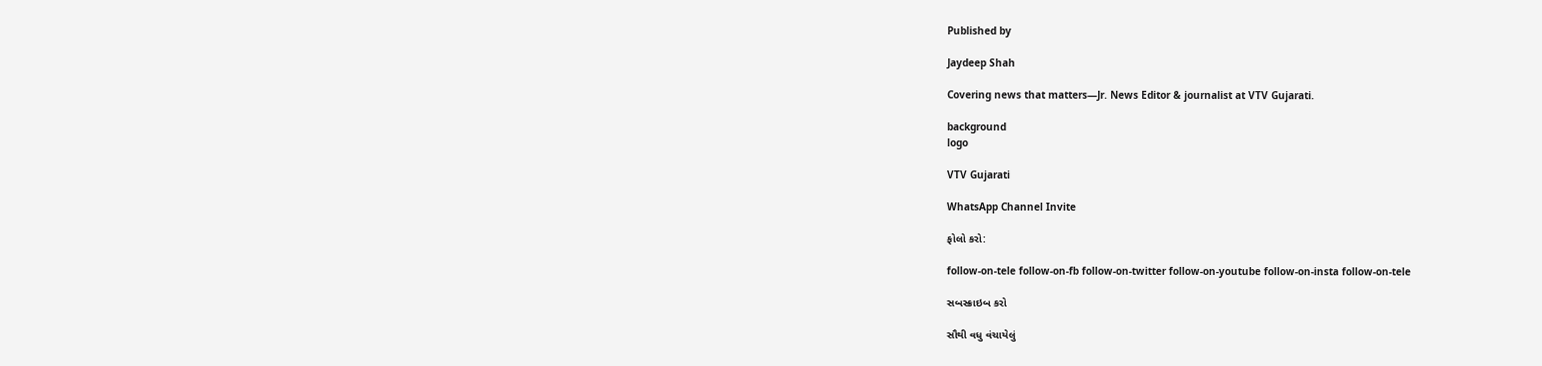Published by

Jaydeep Shah

Covering news that matters—Jr. News Editor & journalist at VTV Gujarati.

background
logo

VTV Gujarati

WhatsApp Channel Invite

ફોલો કરો:

follow-on-tele follow-on-fb follow-on-twitter follow-on-youtube follow-on-insta follow-on-tele

સબસ્ક્રાઇબ કરો

સૌથી વધુ વંચાયેલું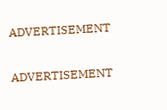ADVERTISEMENT

ADVERTISEMENT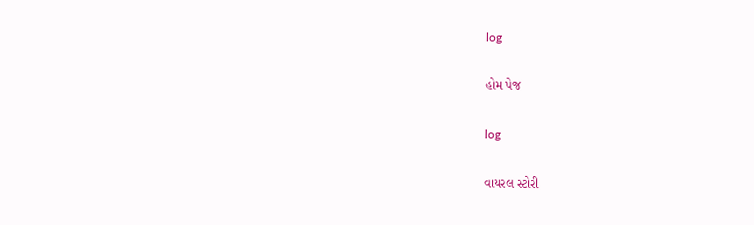log

હોમ પેજ

log

વાયરલ સ્ટોરી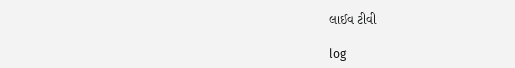લાઈવ ટીવી

log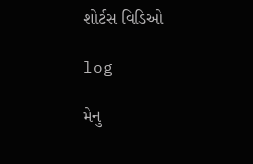શોર્ટસ વિડિઓ

log

મેનુ